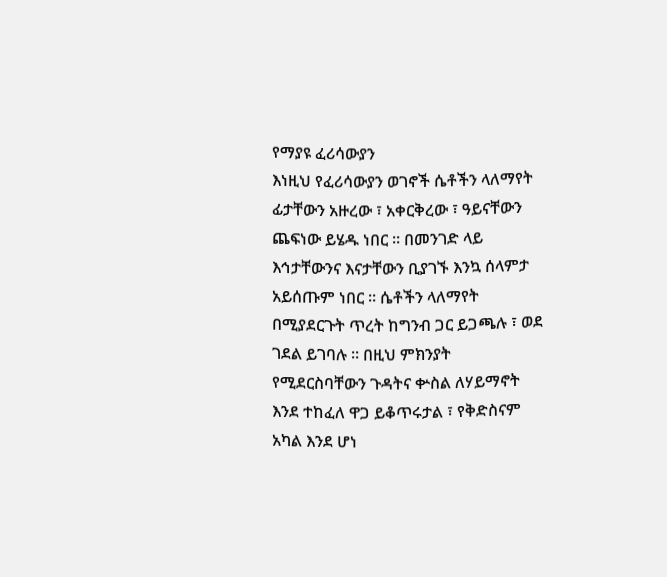የማያዩ ፈሪሳውያን
እነዚህ የፈሪሳውያን ወገኖች ሴቶችን ላለማየት ፊታቸውን አዙረው ፣ አቀርቅረው ፣ ዓይናቸውን ጨፍነው ይሄዱ ነበር ። በመንገድ ላይ እኅታቸውንና እናታቸውን ቢያገኙ እንኳ ሰላምታ አይሰጡም ነበር ። ሴቶችን ላለማየት በሚያደርጉት ጥረት ከግንብ ጋር ይጋጫሉ ፣ ወደ ገደል ይገባሉ ። በዚህ ምክንያት የሚደርስባቸውን ጉዳትና ቍስል ለሃይማኖት እንደ ተከፈለ ዋጋ ይቆጥሩታል ፣ የቅድስናም አካል እንደ ሆነ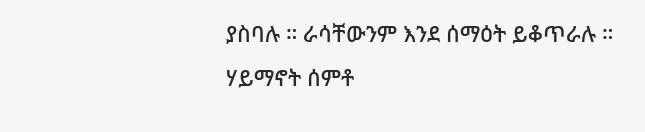ያስባሉ ። ራሳቸውንም እንደ ሰማዕት ይቆጥራሉ ። ሃይማኖት ሰምቶ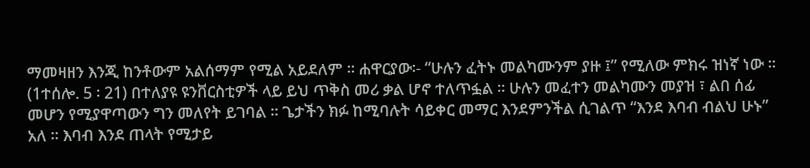ማመዛዘን እንጂ ከንቶውም አልሰማም የሚል አይደለም ። ሐዋርያው፡- “ሁሉን ፈትኑ መልካሙንም ያዙ ፤” የሚለው ምክሩ ዝነኛ ነው ። (1ተሰሎ. 5 ፡ 21) በተለያዩ ዩንቨርስቲዎች ላይ ይህ ጥቅስ መሪ ቃል ሆኖ ተለጥፏል ። ሁሉን መፈተን መልካሙን መያዝ ፣ ልበ ሰፊ መሆን የሚያዋጣውን ግን መለየት ይገባል ። ጌታችን ክፉ ከሚባሉት ሳይቀር መማር እንደምንችል ሲገልጥ “እንደ እባብ ብልህ ሁኑ” አለ ። እባብ እንደ ጠላት የሚታይ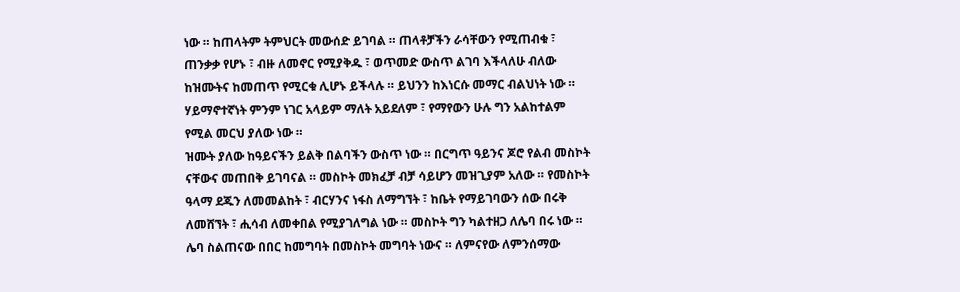ነው ። ከጠላትም ትምህርት መውሰድ ይገባል ። ጠላቶቻችን ራሳቸውን የሚጠብቁ ፣ ጠንቃቃ የሆኑ ፣ ብዙ ለመኖር የሚያቅዱ ፣ ወጥመድ ውስጥ ልገባ እችላለሁ ብለው ከዝሙትና ከመጠጥ የሚርቁ ሊሆኑ ይችላሉ ። ይህንን ከእነርሱ መማር ብልህነት ነው ። ሃይማኖተኛነት ምንም ነገር አላይም ማለት አይደለም ፣ የማየውን ሁሉ ግን አልከተልም የሚል መርህ ያለው ነው ።
ዝሙት ያለው ከዓይናችን ይልቅ በልባችን ውስጥ ነው ። በርግጥ ዓይንና ጆሮ የልብ መስኮት ናቸውና መጠበቅ ይገባናል ። መስኮት መክፈቻ ብቻ ሳይሆን መዝጊያም አለው ። የመስኮት ዓላማ ደጁን ለመመልከት ፣ ብርሃንና ነፋስ ለማግኘት ፣ ከቤት የማይገባውን ሰው በሩቅ ለመሸኘት ፣ ሒሳብ ለመቀበል የሚያገለግል ነው ። መስኮት ግን ካልተዘጋ ለሌባ በሩ ነው ። ሌባ ስልጠናው በበር ከመግባት በመስኮት መግባት ነውና ። ለምናየው ለምንሰማው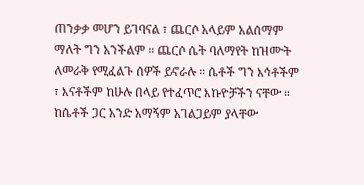ጠንቃቃ መሆን ይገባናል ፣ ጨርሶ አላይም አልሰማም ማለት ግን አንችልም ። ጨርሶ ሴት ባለማየት ከዝሙት ለመራቅ የሚፈልጉ ሰዎች ይኖራሉ ። ሴቶች ግን እኅቶችም ፣ እናቶችም ከሁሉ በላይ የተፈጥሮ እኩዮቻችን ናቸው ። ከሴቶች ጋር አንድ አማኝም አገልጋይም ያላቸው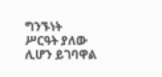ግንኙነት ሥርዓት ያለው ሊሆን ይገባዋል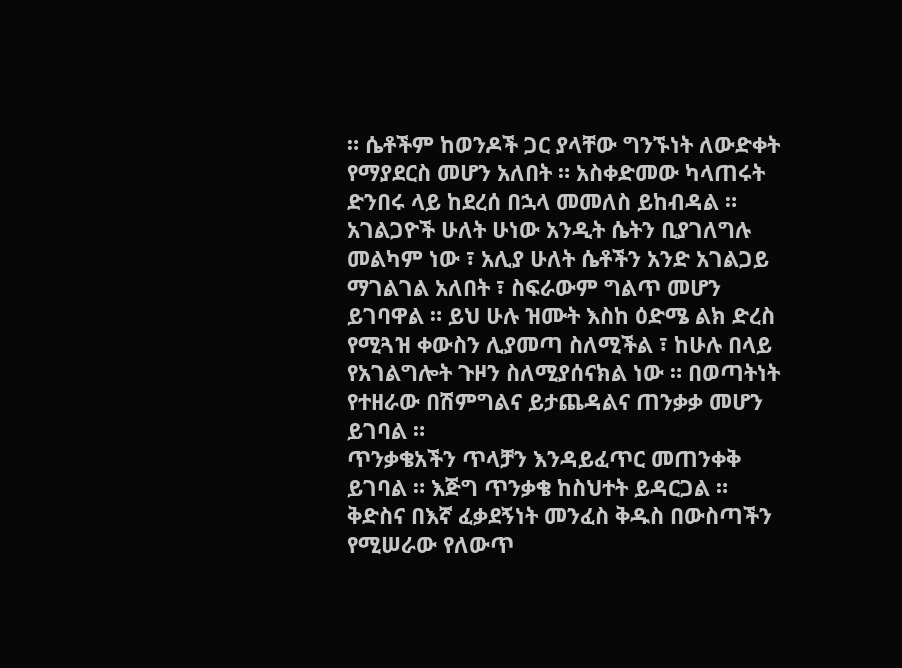። ሴቶችም ከወንዶች ጋር ያላቸው ግንኙነት ለውድቀት የማያደርስ መሆን አለበት ። አስቀድመው ካላጠሩት ድንበሩ ላይ ከደረሰ በኋላ መመለስ ይከብዳል ። አገልጋዮች ሁለት ሁነው አንዲት ሴትን ቢያገለግሉ መልካም ነው ፣ አሊያ ሁለት ሴቶችን አንድ አገልጋይ ማገልገል አለበት ፣ ስፍራውም ግልጥ መሆን ይገባዋል ። ይህ ሁሉ ዝሙት እስከ ዕድሜ ልክ ድረስ የሚጓዝ ቀውስን ሊያመጣ ስለሚችል ፣ ከሁሉ በላይ የአገልግሎት ጉዞን ስለሚያሰናክል ነው ። በወጣትነት የተዘራው በሽምግልና ይታጨዳልና ጠንቃቃ መሆን ይገባል ።
ጥንቃቄአችን ጥላቻን እንዳይፈጥር መጠንቀቅ ይገባል ። እጅግ ጥንቃቄ ከስህተት ይዳርጋል ። ቅድስና በእኛ ፈቃደኝነት መንፈስ ቅዱስ በውስጣችን የሚሠራው የለውጥ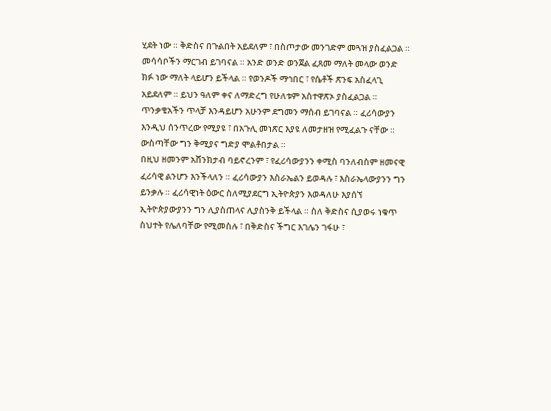ሂደት ነው ። ቅድስና በጉልበት አይደለም ፣ በስጦታው መንገድም መጓዝ ያስፈልጋል ። መሳሳቦችን ማርገብ ይገባናል ። አንድ ወንድ ወንጀል ፈጸመ ማለት መላው ወንድ ክፉ ነው ማለት ላይሆን ይችላል ። የወንዶች ማኅበር ፣ የሴቶች ጽንፍ አስፈላጊ አይደለም ። ይህን ዓለም ቀና ለማድረግ የሁለቱም አስተዋጽኦ ያስፈልጋል ። ጥንቃቄአችን ጥላቻ እንዳይሆን አሁንም ደግመን ማሰብ ይገባናል ። ፈሪሳውያን እንዲህ ሰንጥረው የሚያዩ ፣ በአጉሊ መነጽር እያዩ ለመታዘዝ የሚፈልጉ ናቸው ። ውስጣቸው ግን ቅሚያና ግድያ ሞልቶበታል ።
በዚህ ዘመንም አሸንክታብ ባይኖረንም ፣ የፈሪሳውያንን ቀሚስ ባንለብስም ዘመናዊ ፈሪሳዊ ልንሆን እንችላለን ። ፈሪሳውያን እስራኤልን ይወዳሉ ፣ እስራኤላውያንን ግን ይንቃሉ ። ፈሪሳዊነት ዕውር ስለሚያደርግ ኢትዮጵያን እወዳለሁ እያሰኘ ኢትዮጵያውያንን ግን ሊያስጠላና ሊያስንቅ ይችላል ። ስለ ቅድስና ሲያወሩ ነቁጥ ስህተት የሌለባቸው የሚመስሉ ፣ በቅድስና ችግር እገሌን ገፋሁ ፣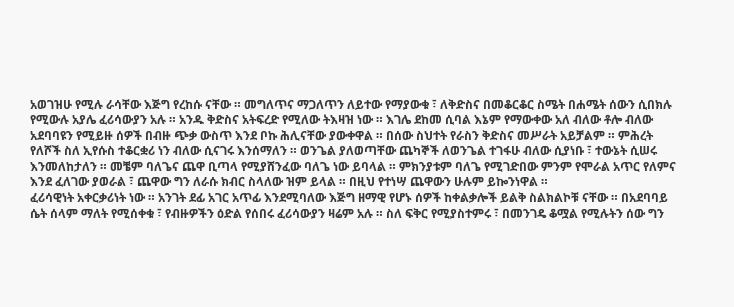አወገዝሁ የሚሉ ራሳቸው እጅግ የረከሱ ናቸው ። መግለጥና ማጋለጥን ለይተው የማያውቁ ፣ ለቅድስና በመቆርቆር ስሜት በሐሜት ሰውን ሲበክሉ የሚውሉ አያሌ ፈሪሳውያን አሉ ። አንዱ ቅድስና አትፍረድ የሚለው ትእዛዝ ነው ። እገሌ ደከመ ሲባል እኔም የማውቀው አለ ብለው ቶሎ ብለው አደባባዩን የሚይዙ ሰዎች በብዙ ጭቃ ውስጥ እንደ ቦኩ ሕሊናቸው ያውቀዋል ። በሰው ስህተት የራስን ቅድስና መሥራት አይቻልም ። ምሕረት የለሾች ስለ ኢየሱስ ተቆርቋሪ ነን ብለው ሲናገሩ እንሰማለን ። ወንጌል ያለወጣቸው ጨካኞች ለወንጌል ተገፋሁ ብለው ሲያነቡ ፣ ተውኔት ሲሠሩ እንመለከታለን ። መቼም ባለጌና ጨዋ ቢጣላ የሚያሸንፈው ባለጌ ነው ይባላል ። ምክንያቱም ባለጌ የሚገድበው ምንም የሞራል አጥር የለምና እንደ ፈለገው ያወራል ፣ ጨዋው ግን ለራሱ ክብር ስላለው ዝም ይላል ። በዚህ የተነሣ ጨዋውን ሁሉም ይኰንነዋል ።
ፈሪሳዊነት አቀርቃሪነት ነው ። አንገት ደፊ አገር አጥፊ እንደሚባለው እጅግ ዘማዊ የሆኑ ሰዎች ከቀልቃሎች ይልቅ ስልክልኮቹ ናቸው ። በአደባባይ ሴት ሰላም ማለት የሚሰቀቁ ፣ የብዙዎችን ዕድል የሰበሩ ፈሪሳውያን ዛሬም አሉ ። ስለ ፍቅር የሚያስተምሩ ፣ በመንገዴ ቆሟል የሚሉትን ሰው ግን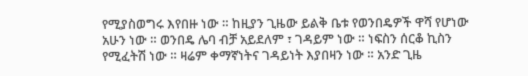የሚያስወግሩ እየበዙ ነው ። ከዚያን ጊዜው ይልቅ ቤቱ የወንበዴዎች ዋሻ የሆነው አሁን ነው ። ወንበዴ ሌባ ብቻ አይደለም ፣ ገዳይም ነው ። ነፍስን ሰርቆ ኪስን የሚፈትሽ ነው ። ዛሬም ቀማኛነትና ገዳይነት እያበዛን ነው ። አንድ ጊዜ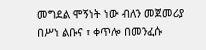መግደል ሞኝነት ነው ብለን መጀመሪያ በሥነ ልቡና ፣ ቀጥሎ በመንፈሱ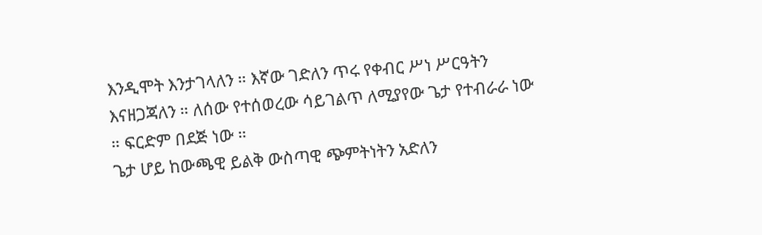እንዲሞት እንታገላለን ። እኛው ገድለን ጥሩ የቀብር ሥነ ሥርዓትን እናዘጋጃለን ። ለሰው የተሰወረው ሳይገልጥ ለሚያየው ጌታ የተብራራ ነው ። ፍርድም በደጅ ነው ።
ጌታ ሆይ ከውጫዊ ይልቅ ውስጣዊ ጭምትነትን አድለን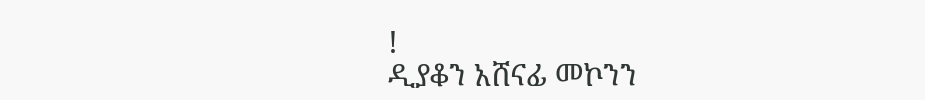!
ዲያቆን አሸናፊ መኮንን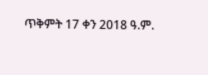ጥቅምት 17 ቀን 2018 ዓ.ም.